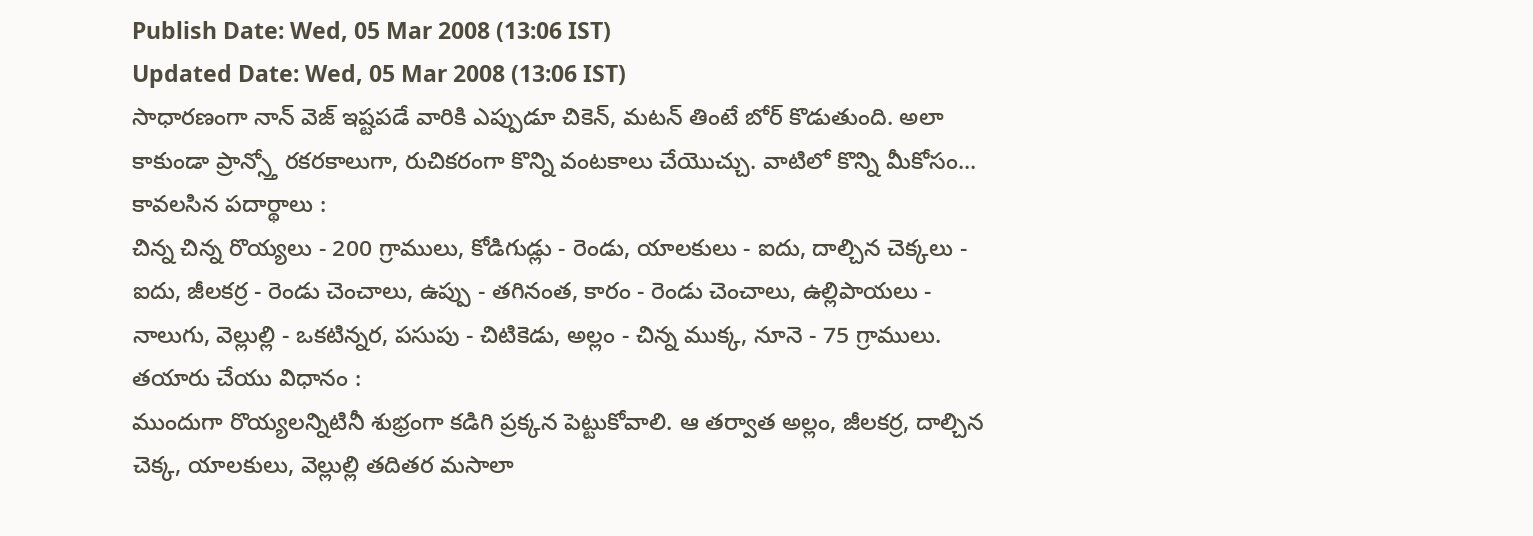Publish Date: Wed, 05 Mar 2008 (13:06 IST)
Updated Date: Wed, 05 Mar 2008 (13:06 IST)
సాధారణంగా నాన్ వెజ్ ఇష్టపడే వారికి ఎప్పుడూ చికెన్, మటన్ తింటే బోర్ కొడుతుంది. అలా కాకుండా ప్రాన్స్తో రకరకాలుగా, రుచికరంగా కొన్ని వంటకాలు చేయొచ్చు. వాటిలో కొన్ని మీకోసం...
కావలసిన పదార్థాలు :
చిన్న చిన్న రొయ్యలు - 200 గ్రాములు, కోడిగుడ్లు - రెండు, యాలకులు - ఐదు, దాల్చిన చెక్కలు - ఐదు, జీలకర్ర - రెండు చెంచాలు, ఉప్పు - తగినంత, కారం - రెండు చెంచాలు, ఉల్లిపాయలు - నాలుగు, వెల్లుల్లి - ఒకటిన్నర, పసుపు - చిటికెడు, అల్లం - చిన్న ముక్క, నూనె - 75 గ్రాములు.
తయారు చేయు విధానం :
ముందుగా రొయ్యలన్నిటినీ శుభ్రంగా కడిగి ప్రక్కన పెట్టుకోవాలి. ఆ తర్వాత అల్లం, జీలకర్ర, దాల్చిన చెక్క, యాలకులు, వెల్లుల్లి తదితర మసాలా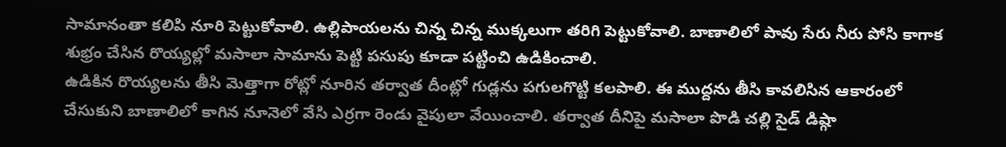సామానంతా కలిపి నూరి పెట్టుకోవాలి. ఉల్లిపాయలను చిన్న చిన్న ముక్కలుగా తరిగి పెట్టుకోవాలి. బాణాలిలో పావు సేరు నీరు పోసి కాగాక శుభ్రం చేసిన రొయ్యల్లో మసాలా సామాను పెట్టి పసుపు కూడా పట్టించి ఉడికించాలి.
ఉడికిన రొయ్యలను తీసి మెత్తాగా రోట్లో నూరిన తర్వాత దీంట్లో గుడ్లను పగులగొట్టి కలపాలి. ఈ ముద్దను తీసి కావలిసిన ఆకారంలో చేసుకుని బాణాలిలో కాగిన నూనెలో వేసి ఎర్రగా రెండు వైపులా వేయించాలి. తర్వాత దీనిపై మసాలా పొడి చల్లి సైడ్ డిష్గా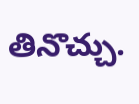తినొచ్చు.